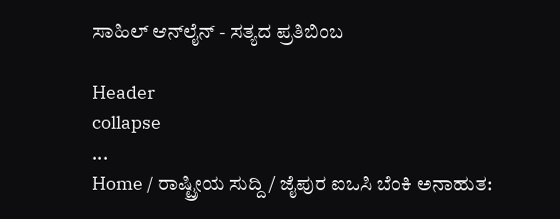ಸಾಹಿಲ್ ಆನ್‌ಲೈನ್ - ಸತ್ಯದ ಪ್ರತಿಬಿಂಬ

Header
collapse
...
Home / ರಾಷ್ಟ್ರೀಯ ಸುದ್ದಿ / ಜೈಪುರ ಐ‌ಒಸಿ ಬೆಂಕಿ ಅನಾಹುತ: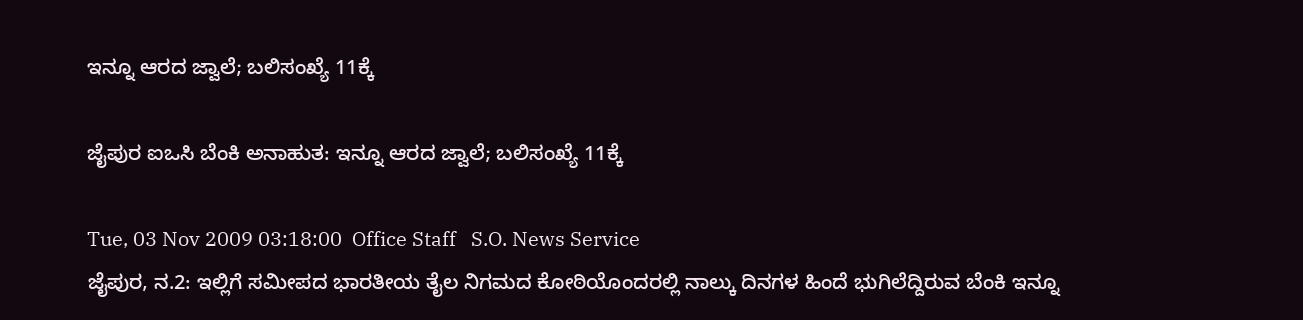ಇನ್ನೂ ಆರದ ಜ್ವಾಲೆ; ಬಲಿಸಂಖ್ಯೆ 11ಕ್ಕೆ

ಜೈಪುರ ಐ‌ಒಸಿ ಬೆಂಕಿ ಅನಾಹುತ: ಇನ್ನೂ ಆರದ ಜ್ವಾಲೆ; ಬಲಿಸಂಖ್ಯೆ 11ಕ್ಕೆ

Tue, 03 Nov 2009 03:18:00  Office Staff   S.O. News Service
ಜೈಪುರ, ನ.2: ಇಲ್ಲಿಗೆ ಸಮೀಪದ ಭಾರತೀಯ ತೈಲ ನಿಗಮದ ಕೋಠಿಯೊಂದರಲ್ಲಿ ನಾಲ್ಕು ದಿನಗಳ ಹಿಂದೆ ಭುಗಿಲೆದ್ದಿರುವ ಬೆಂಕಿ ಇನ್ನೂ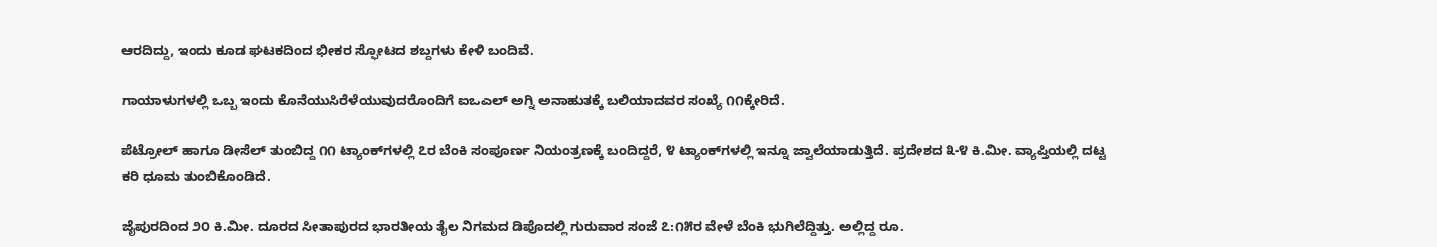ಆರದಿದ್ದು, ಇಂದು ಕೂಡ ಘಟಕದಿಂದ ಭೀಕರ ಸ್ಫೋಟದ ಶಬ್ದಗಳು ಕೇಳಿ ಬಂದಿವೆ.

ಗಾಯಾಳುಗಳಲ್ಲಿ ಒಬ್ಬ ಇಂದು ಕೊನೆಯುಸಿರೆಳೆಯುವುದರೊಂದಿಗೆ ಐ‌ಒ‌ಎಲ್ ಅಗ್ನಿ ಅನಾಹುತಕ್ಕೆ ಬಲಿಯಾದವರ ಸಂಖ್ಯೆ ೧೧ಕ್ಕೇರಿದೆ.

ಪೆಟ್ರೋಲ್ ಹಾಗೂ ಡೀಸೆಲ್ ತುಂಬಿದ್ದ ೧೧ ಟ್ಯಾಂಕ್‌ಗಳಲ್ಲಿ ೭ರ ಬೆಂಕಿ ಸಂಪೂರ್ಣ ನಿಯಂತ್ರಣಕ್ಕೆ ಬಂದಿದ್ದರೆ, ೪ ಟ್ಯಾಂಕ್‌ಗಳಲ್ಲಿ ಇನ್ನೂ ಜ್ವಾಲೆಯಾಡುತ್ತಿದೆ. ಪ್ರದೇಶದ ೩-೪ ಕಿ.ಮೀ. ವ್ಯಾಪ್ತಿಯಲ್ಲಿ ದಟ್ಟ ಕರಿ ಧೂಮ ತುಂಬಿಕೊಂಡಿದೆ.

ಜೈಪುರದಿಂದ ೨೦ ಕಿ.ಮೀ. ದೂರದ ಸೀತಾಪುರದ ಭಾರತೀಯ ತೈಲ ನಿಗಮದ ಡಿಪೊದಲ್ಲಿ ಗುರುವಾರ ಸಂಜೆ ೭:೧೫ರ ವೇಳೆ ಬೆಂಕಿ ಭುಗಿಲೆದ್ದಿತ್ತು. ಅಲ್ಲಿದ್ದ ರೂ.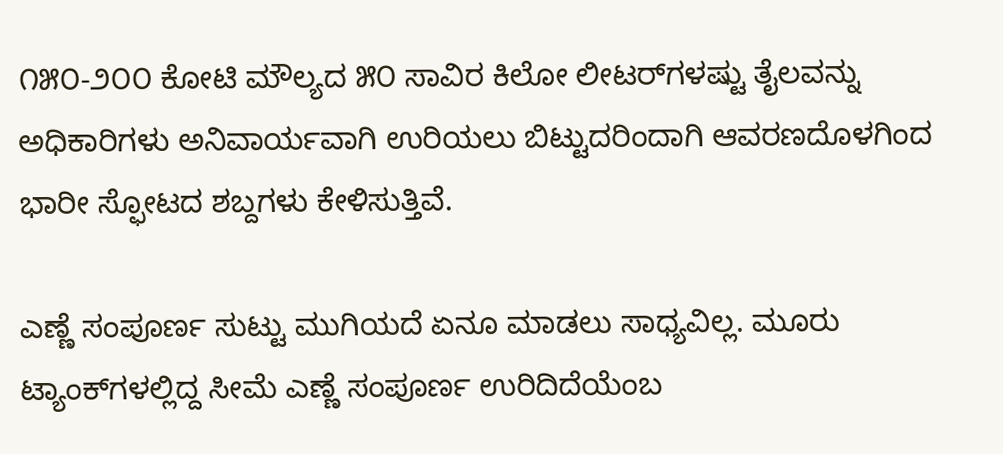೧೫೦-೨೦೦ ಕೋಟಿ ಮೌಲ್ಯದ ೫೦ ಸಾವಿರ ಕಿಲೋ ಲೀಟರ್‌ಗಳಷ್ಟು ತೈಲವನ್ನು ಅಧಿಕಾರಿಗಳು ಅನಿವಾರ್ಯವಾಗಿ ಉರಿಯಲು ಬಿಟ್ಟುದರಿಂದಾಗಿ ಆವರಣದೊಳಗಿಂದ ಭಾರೀ ಸ್ಫೋಟದ ಶಬ್ದಗಳು ಕೇಳಿಸುತ್ತಿವೆ.

ಎಣ್ಣೆ ಸಂಪೂರ್ಣ ಸುಟ್ಟು ಮುಗಿಯದೆ ಏನೂ ಮಾಡಲು ಸಾಧ್ಯವಿಲ್ಲ. ಮೂರು ಟ್ಯಾಂಕ್‌ಗಳಲ್ಲಿದ್ದ ಸೀಮೆ ಎಣ್ಣೆ ಸಂಪೂರ್ಣ ಉರಿದಿದೆಯೆಂಬ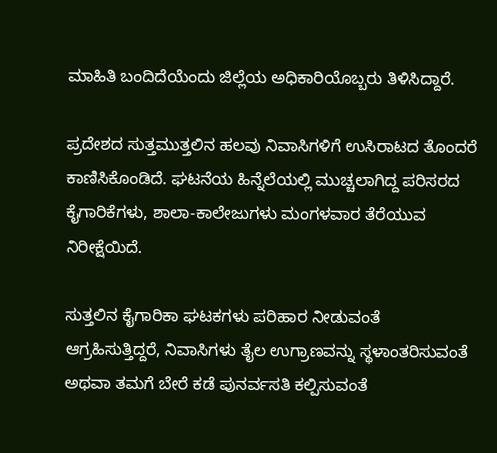ಮಾಹಿತಿ ಬಂದಿದೆಯೆಂದು ಜಿಲ್ಲೆಯ ಅಧಿಕಾರಿಯೊಬ್ಬರು ತಿಳಿಸಿದ್ದಾರೆ.

ಪ್ರದೇಶದ ಸುತ್ತಮುತ್ತಲಿನ ಹಲವು ನಿವಾಸಿಗಳಿಗೆ ಉಸಿರಾಟದ ತೊಂದರೆ ಕಾಣಿಸಿಕೊಂಡಿದೆ. ಘಟನೆಯ ಹಿನ್ನೆಲೆಯಲ್ಲಿ ಮುಚ್ಚಲಾಗಿದ್ದ ಪರಿಸರದ ಕೈಗಾರಿಕೆಗಳು, ಶಾಲಾ-ಕಾಲೇಜುಗಳು ಮಂಗಳವಾರ ತೆರೆಯುವ ನಿರೀಕ್ಷೆಯಿದೆ.

ಸುತ್ತಲಿನ ಕೈಗಾರಿಕಾ ಘಟಕಗಳು ಪರಿಹಾರ ನೀಡುವಂತೆ ಆಗ್ರಹಿಸುತ್ತಿದ್ದರೆ, ನಿವಾಸಿಗಳು ತೈಲ ಉಗ್ರಾಣವನ್ನು ಸ್ಥಳಾಂತರಿಸುವಂತೆ ಅಥವಾ ತಮಗೆ ಬೇರೆ ಕಡೆ ಪುನರ್ವಸತಿ ಕಲ್ಪಿಸುವಂತೆ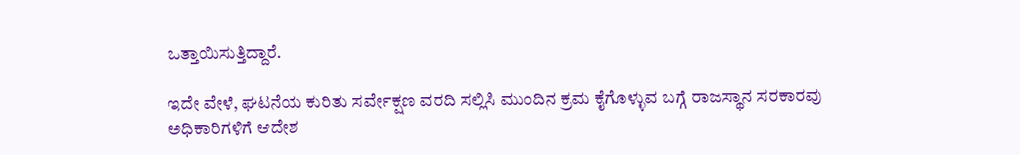ಒತ್ತಾಯಿಸುತ್ತಿದ್ದಾರೆ.

ಇದೇ ವೇಳೆ, ಘಟನೆಯ ಕುರಿತು ಸರ್ವೇಕ್ಷಣ ವರದಿ ಸಲ್ಲಿಸಿ ಮುಂದಿನ ಕ್ರಮ ಕೈಗೊಳ್ಳುವ ಬಗ್ಗೆ ರಾಜಸ್ಥಾನ ಸರಕಾರವು ಅಧಿಕಾರಿಗಳಿಗೆ ಆದೇಶ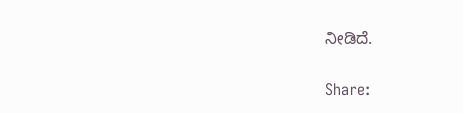ನೀಡಿದೆ.

Share: